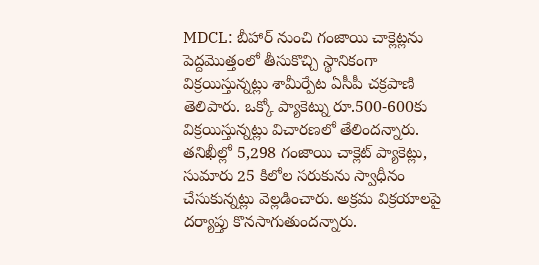MDCL: బీహార్ నుంచి గంజాయి చాక్లెట్లను పెద్దమొత్తంలో తీసుకొచ్చి స్థానికంగా విక్రయిస్తున్నట్లు శామీర్పేట ఏసీపీ చక్రపాణి తెలిపారు. ఒక్కో ప్యాకెట్ను రూ.500-600కు విక్రయిస్తున్నట్లు విచారణలో తేలిందన్నారు. తనిఖీల్లో 5,298 గంజాయి చాక్లెట్ ప్యాకెట్లు, సుమారు 25 కిలోల సరుకును స్వాధీనం చేసుకున్నట్లు వెల్లడించారు. అక్రమ విక్రయాలపై దర్యాప్తు కొనసాగుతుందన్నారు.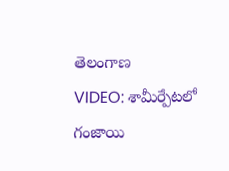తెలంగాణ
VIDEO: శామీర్పేటలో గంజాయి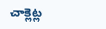చాక్లెట్ల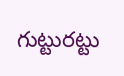గుట్టురట్టు